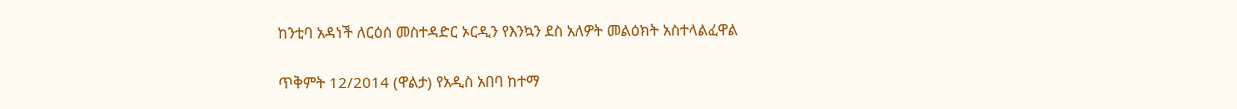ከንቲባ አዳነች ለርዕሰ መስተዳድር ኦርዲን የእንኳን ደስ አለዎት መልዕክት አስተላልፈዋል

ጥቅምት 12/2014 (ዋልታ) የአዲስ አበባ ከተማ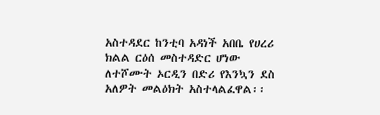አስተዳደር ከንቲባ አዳነች አበቤ የሀረሪ ክልል ርዕሰ መስተዳድር ሆነው ለተሾሙት ኦርዲን በድሪ የእንኳን ደስ አለዎት መልዕክት አስተላልፈዋል፡፡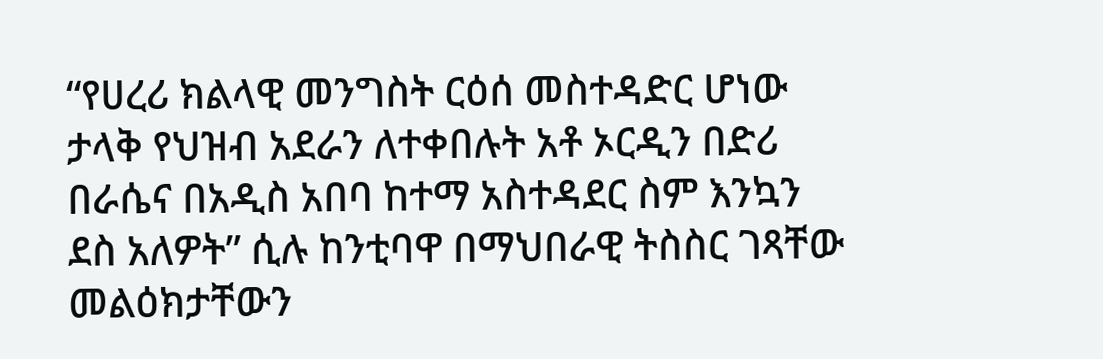“የሀረሪ ክልላዊ መንግስት ርዕሰ መስተዳድር ሆነው ታላቅ የህዝብ አደራን ለተቀበሉት አቶ ኦርዲን በድሪ በራሴና በአዲስ አበባ ከተማ አስተዳደር ስም እንኳን ደስ አለዎት” ሲሉ ከንቲባዋ በማህበራዊ ትስስር ገጻቸው መልዕክታቸውን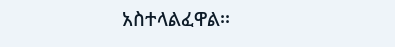አስተላልፈዋል፡፡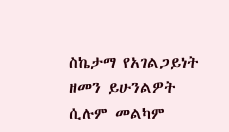ስኬታማ የአገልጋይነት ዘመን ይሁንልዎት ሲሉም መልካም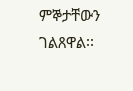ምኞታቸውን ገልጸዋል፡፡